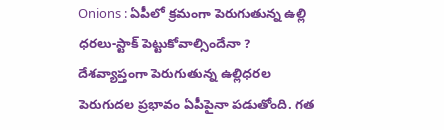Onions : ఏపీలో క్రమంగా పెరుగుతున్న ఉల్లి ధరలు-స్టాక్ పెట్టుకోవాల్సిందేనా ?
దేశవ్యాప్తంగా పెరుగుతున్న ఉల్లిధరల పెరుగుదల ప్రభావం ఏపీపైనా పడుతోంది. గత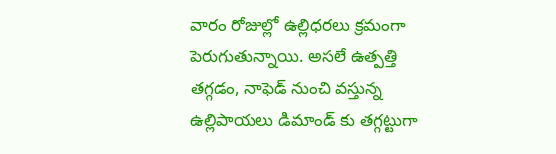వారం రోజుల్లో ఉల్లిధరలు క్రమంగా పెరుగుతున్నాయి. అసలే ఉత్పత్తి తగ్గడం, నాఫెడ్ నుంచి వస్తున్న ఉల్లిపాయలు డిమాండ్ కు తగ్గట్టుగా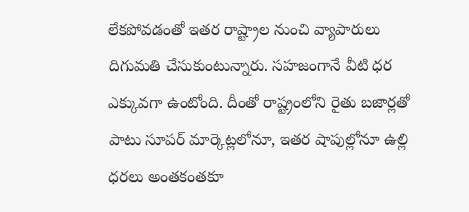లేకపోవడంతో ఇతర రాష్ట్రాల నుంచి వ్యాపారులు దిగుమతి చేసుకుంటున్నారు. సహజంగానే వీటి ధర ఎక్కువగా ఉంటోంది. దీంతో రాష్ట్రంలోని రైతు బజార్లతో పాటు సూపర్ మార్కెట్లలోనూ, ఇతర షాపుల్లోనూ ఉల్లి ధరలు అంతకంతకూ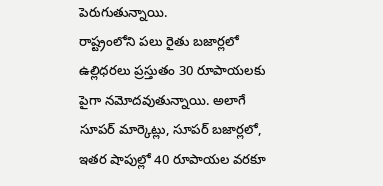పెరుగుతున్నాయి.
రాష్ట్రంలోని పలు రైతు బజార్లలో ఉల్లిధరలు ప్రస్తుతం 30 రూపాయలకు పైగా నమోదవుతున్నాయి. అలాగే సూపర్ మార్కెట్లు, సూపర్ బజార్లలో, ఇతర షాపుల్లో 40 రూపాయల వరకూ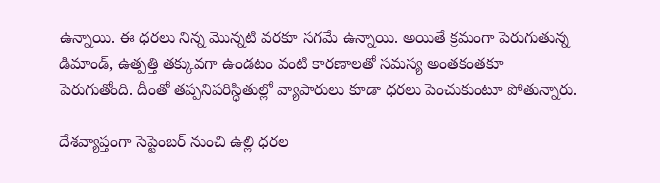ఉన్నాయి. ఈ ధరలు నిన్న మొన్నటి వరకూ సగమే ఉన్నాయి. అయితే క్రమంగా పెరుగుతున్న డిమాండ్, ఉత్పత్తి తక్కువగా ఉండటం వంటి కారణాలతో సమస్య అంతకంతకూ పెరుగుతోంది. దీంతో తప్పనిపరిస్ధితుల్లో వ్యాపారులు కూడా ధరలు పెంచుకుంటూ పోతున్నారు.

దేశవ్యాప్తంగా సెప్టెంబర్ నుంచి ఉల్లి ధరల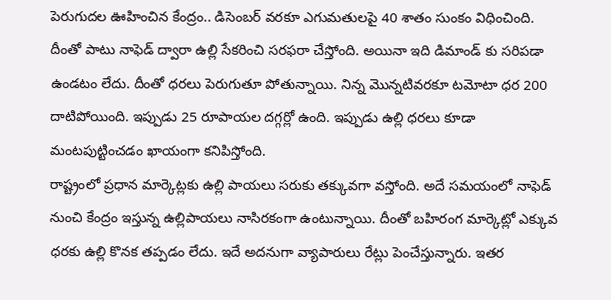పెరుగుదల ఊహించిన కేంద్రం.. డిసెంబర్ వరకూ ఎగుమతులపై 40 శాతం సుంకం విధించింది. దీంతో పాటు నాఫెడ్ ద్వారా ఉల్లి సేకరించి సరఫరా చేస్తోంది. అయినా ఇది డిమాండ్ కు సరిపడా ఉండటం లేదు. దీంతో ధరలు పెరుగుతూ పోతున్నాయి. నిన్న మొన్నటివరకూ టమోటా ధర 200 దాటిపోయింది. ఇప్పుడు 25 రూపాయల దగ్గర్లో ఉంది. ఇప్పుడు ఉల్లి ధరలు కూడా మంటపుట్టించడం ఖాయంగా కనిపిస్తోంది.
రాష్ట్రంలో ప్రధాన మార్కెట్లకు ఉల్లి పాయలు సరుకు తక్కువగా వస్తోంది. అదే సమయంలో నాఫెడ్ నుంచి కేంద్రం ఇస్తున్న ఉల్లిపాయలు నాసిరకంగా ఉంటున్నాయి. దీంతో బహిరంగ మార్కెట్లో ఎక్కువ ధరకు ఉల్లి కొనక తప్పడం లేదు. ఇదే అదనుగా వ్యాపారులు రేట్లు పెంచేస్తున్నారు. ఇతర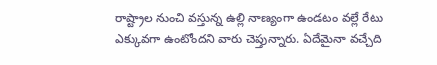రాష్ట్రాల నుంచి వస్తున్న ఉల్లి నాణ్యంగా ఉండటం వల్లే రేటు ఎక్కువగా ఉంటోందని వారు చెప్తున్నారు. ఏదేమైనా వచ్చేది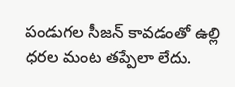పండుగల సీజన్ కావడంతో ఉల్లి ధరల మంట తప్పేలా లేదు.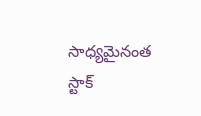సాధ్యమైనంత స్టాక్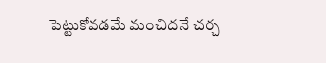పెట్టుకోవడమే మంచిదనే చర్చ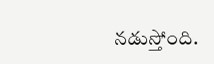నడుస్తోంది.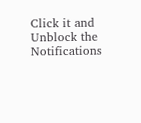Click it and Unblock the Notifications